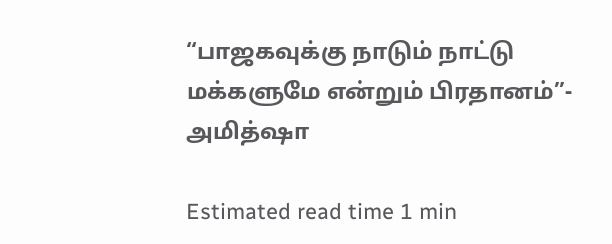“பாஜகவுக்கு நாடும் நாட்டு மக்களுமே என்றும் பிரதானம்”- அமித்ஷா

Estimated read time 1 min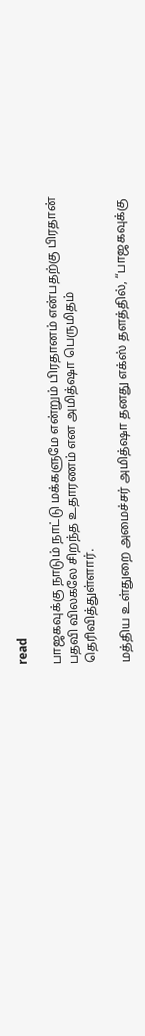read

பாஜகவுக்கு நாடும் நாட்டு மக்களுமே என்றும் பிரதானம் என்பதற்கு பிரதான் பதவி விலகலே சிறந்த உதாரணம் என அமித்ஷா பெருமிதம் தெரிவித்துள்ளார்.

மத்திய உள்துறை அமைச்சர் அமித்ஷா தனது எக்ஸ் தளத்தில், “பாஜகவுக்கு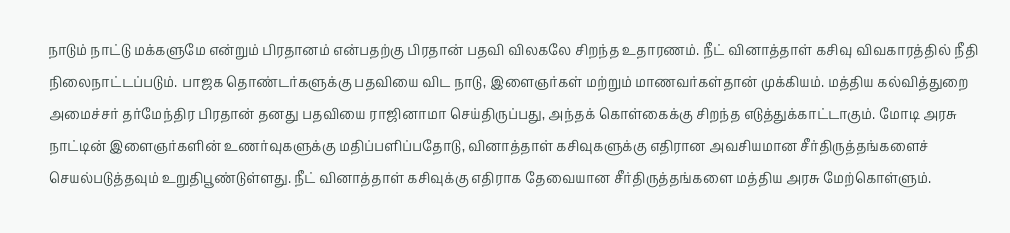நாடும் நாட்டு மக்களுமே என்றும் பிரதானம் என்பதற்கு பிரதான் பதவி விலகலே சிறந்த உதாரணம். நீட் வினாத்தாள் கசிவு விவகாரத்தில் நீதி நிலைநாட்டப்படும். பாஜக தொண்டர்களுக்கு பதவியை விட நாடு, இளைஞர்கள் மற்றும் மாணவர்கள்தான் முக்கியம். மத்திய கல்வித்துறை அமைச்சர் தர்மேந்திர பிரதான் தனது பதவியை ராஜினாமா செய்திருப்பது, அந்தக் கொள்கைக்கு சிறந்த எடுத்துக்காட்டாகும். மோடி அரசு நாட்டின் இளைஞர்களின் உணர்வுகளுக்கு மதிப்பளிப்பதோடு, வினாத்தாள் கசிவுகளுக்கு எதிரான அவசியமான சீர்திருத்தங்களைச் செயல்படுத்தவும் உறுதிபூண்டுள்ளது. நீட் வினாத்தாள் கசிவுக்கு எதிராக தேவையான சீர்திருத்தங்களை மத்திய அரசு மேற்கொள்ளும்.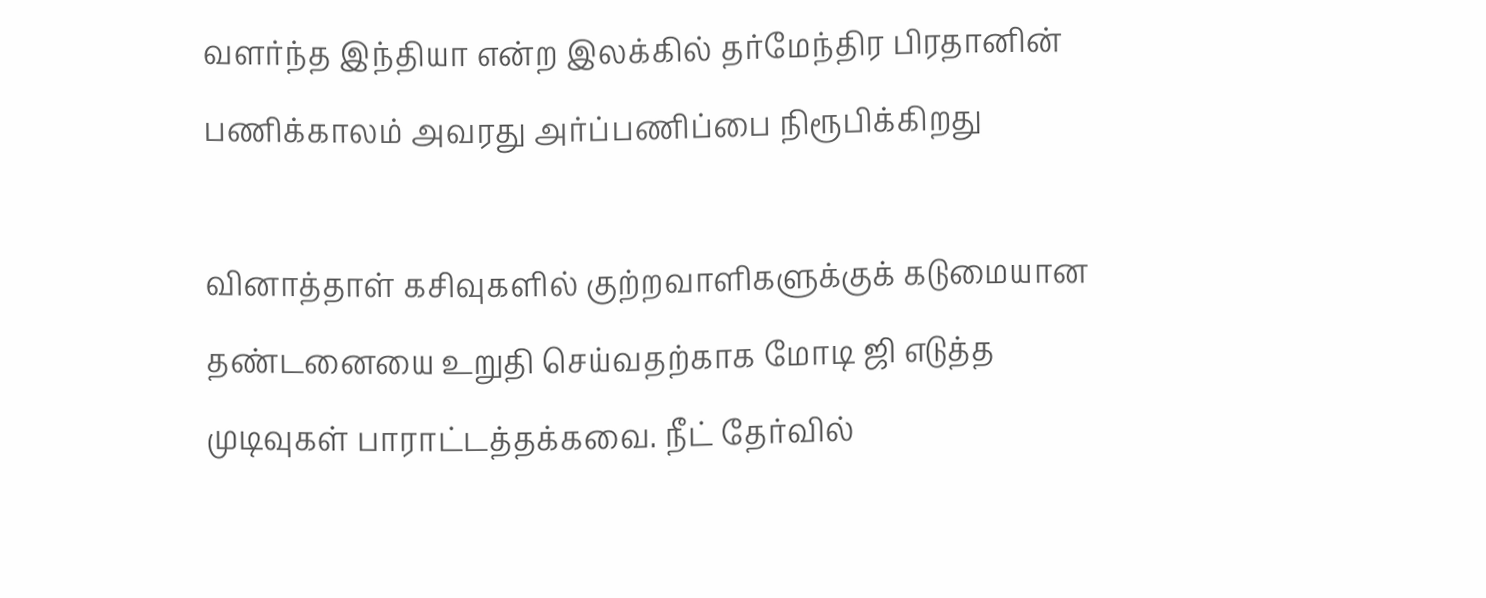வளர்ந்த இந்தியா என்ற இலக்கில் தர்மேந்திர பிரதானின் பணிக்காலம் அவரது அர்ப்பணிப்பை நிரூபிக்கிறது

வினாத்தாள் கசிவுகளில் குற்றவாளிகளுக்குக் கடுமையான தண்டனையை உறுதி செய்வதற்காக மோடி ஜி எடுத்த முடிவுகள் பாராட்டத்தக்கவை. நீட் தேர்வில்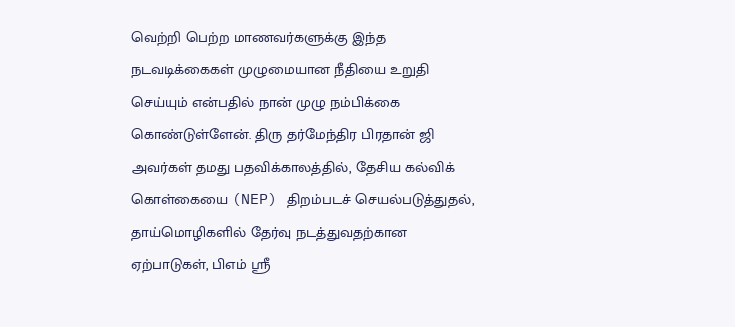வெற்றி பெற்ற மாணவர்களுக்கு இந்த நடவடிக்கைகள் முழுமையான நீதியை உறுதி செய்யும் என்பதில் நான் முழு நம்பிக்கை கொண்டுள்ளேன். திரு தர்மேந்திர பிரதான் ஜி அவர்கள் தமது பதவிக்காலத்தில், தேசிய கல்விக் கொள்கையை (NEP) திறம்படச் செயல்படுத்துதல், தாய்மொழிகளில் தேர்வு நடத்துவதற்கான ஏற்பாடுகள், பிஎம் ஸ்ரீ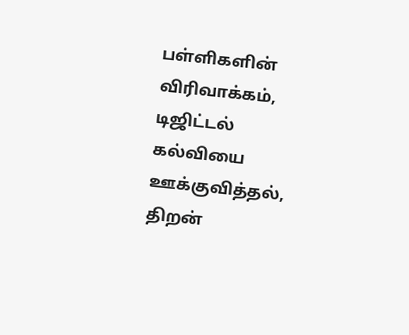பள்ளிகளின் விரிவாக்கம், டிஜிட்டல் கல்வியை ஊக்குவித்தல், திறன்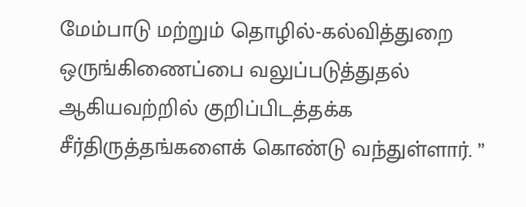மேம்பாடு மற்றும் தொழில்-கல்வித்துறை ஒருங்கிணைப்பை வலுப்படுத்துதல் ஆகியவற்றில் குறிப்பிடத்தக்க சீர்திருத்தங்களைக் கொண்டு வந்துள்ளார். ”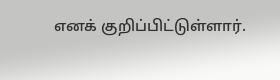எனக் குறிப்பிட்டுள்ளார்.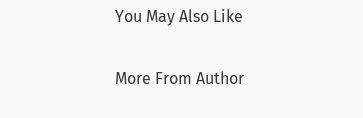You May Also Like

More From Author